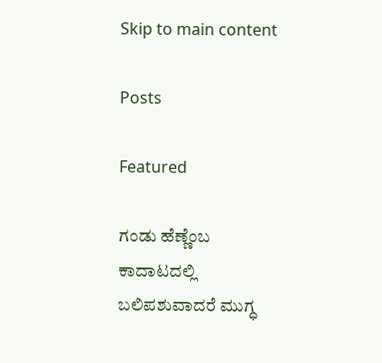Skip to main content

Posts

Featured

ಗಂಡು ಹೆಣ್ಣೆಂಬ ಕಾದಾಟದಲ್ಲಿ ಬಲಿಪಶುವಾದರೆ ಮುಗ್ಧ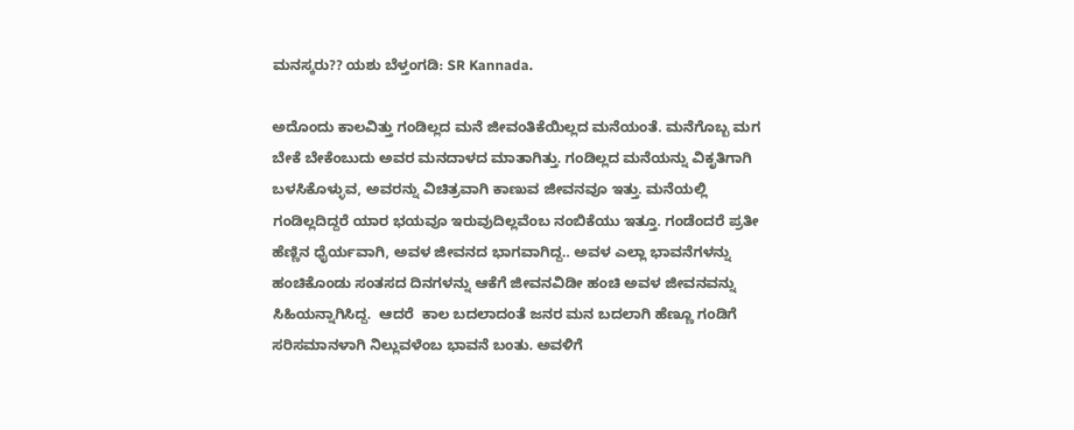ಮನಸ್ಕರು?? ಯಶು ಬೆಳ್ತಂಗಡಿ: SR Kannada.

ಅದೊಂದು ಕಾಲವಿತ್ತು ಗಂಡಿಲ್ಲದ ಮನೆ ಜೀವಂತಿಕೆಯಿಲ್ಲದ ಮನೆಯಂತೆ. ಮನೆಗೊಬ್ಬ ಮಗ ಬೇಕೆ ಬೇಕೆಂಬುದು ಅವರ ಮನದಾಳದ ಮಾತಾಗಿತ್ತು. ಗಂಡಿಲ್ಲದ ಮನೆಯನ್ನು ವಿಕೃತಿಗಾಗಿ ಬಳಸಿಕೊಳ್ಳುವ, ಅವರನ್ನು ವಿಚಿತ್ರವಾಗಿ ಕಾಣುವ ಜೀವನವೂ ಇತ್ತು. ಮನೆಯಲ್ಲಿ ಗಂಡಿಲ್ಲದಿದ್ದರೆ ಯಾರ ಭಯವೂ ಇರುವುದಿಲ್ಲವೆಂಬ ನಂಬಿಕೆಯು ಇತ್ತೂ. ಗಂಡೆಂದರೆ ಪ್ರತೀ ಹೆಣ್ಣಿನ ಧೈರ್ಯವಾಗಿ, ಅವಳ ಜೀವನದ ಭಾಗವಾಗಿದ್ದ.. ಅವಳ ಎಲ್ಲಾ ಭಾವನೆಗಳನ್ನು ಹಂಚಿಕೊಂಡು ಸಂತಸದ ದಿನಗಳನ್ನು ಆಕೆಗೆ ಜೀವನವಿಡೀ ಹಂಚಿ ಅವಳ ಜೀವನವನ್ನು ಸಿಹಿಯನ್ನಾಗಿಸಿದ್ದ.  ಆದರೆ  ಕಾಲ ಬದಲಾದಂತೆ ಜನರ ಮನ ಬದಲಾಗಿ ಹೆಣ್ಣೂ ಗಂಡಿಗೆ ಸರಿಸಮಾನಳಾಗಿ ನಿಲ್ಲುವಳೆಂಬ ಭಾವನೆ ಬಂತು. ಅವಳಿಗೆ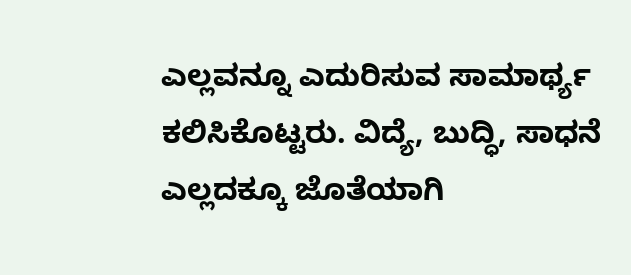ಎಲ್ಲವನ್ನೂ ಎದುರಿಸುವ ಸಾಮಾರ್ಥ್ಯ ಕಲಿಸಿಕೊಟ್ಟರು. ವಿದ್ಯೆ, ಬುದ್ಧಿ, ಸಾಧನೆ ಎಲ್ಲದಕ್ಕೂ ಜೊತೆಯಾಗಿ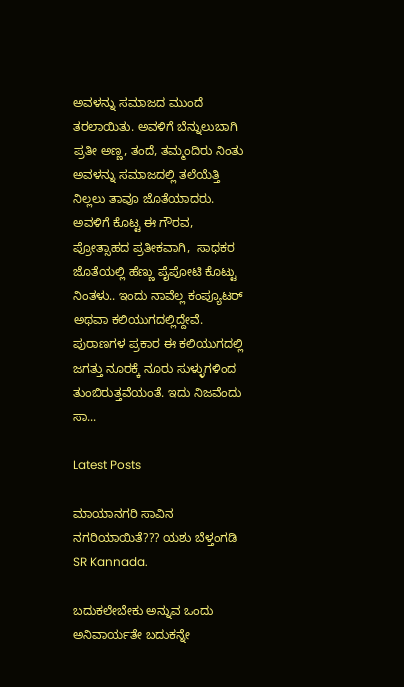ಅವಳನ್ನು ಸಮಾಜದ ಮುಂದೆ ತರಲಾಯಿತು. ಅವಳಿಗೆ ಬೆನ್ನುಲುಬಾಗಿ ಪ್ರತೀ ಅಣ್ಣ, ತಂದೆ, ತಮ್ಮಂದಿರು ನಿಂತು ಅವಳನ್ನು ಸಮಾಜದಲ್ಲಿ ತಲೆಯೆತ್ತಿ ನಿಲ್ಲಲು ತಾವೂ ಜೊತೆಯಾದರು. ಅವಳಿಗೆ ಕೊಟ್ಟ ಈ ಗೌರವ, ಪ್ರೋತ್ಸಾಹದ ಪ್ರತೀಕವಾಗಿ,  ಸಾಧಕರ ಜೊತೆಯಲ್ಲಿ ಹೆಣ್ಣು ಪೈಪೋಟಿ ಕೊಟ್ಟು ನಿಂತಳು.. ಇಂದು ನಾವೆಲ್ಲ ಕಂಪ್ಯೂಟರ್ ಅಥವಾ ಕಲಿಯುಗದಲ್ಲಿದ್ದೇವೆ. ಪುರಾಣಗಳ ಪ್ರಕಾರ ಈ ಕಲಿಯುಗದಲ್ಲಿ ಜಗತ್ತು ನೂರಕ್ಕೆ ನೂರು ಸುಳ್ಳುಗಳಿಂದ ತುಂಬಿರುತ್ತವೆಯಂತೆ. ಇದು ನಿಜವೆಂದು ಸಾ...

Latest Posts

ಮಾಯಾನಗರಿ ಸಾವಿನ ನಗರಿಯಾಯಿತೆ??? ಯಶು ಬೆಳ್ತಂಗಡಿ SR Kannada.

ಬದುಕಲೇಬೇಕು ಅನ್ನುವ ಒಂದು ಅನಿವಾರ್ಯತೇ ಬದುಕನ್ನೇ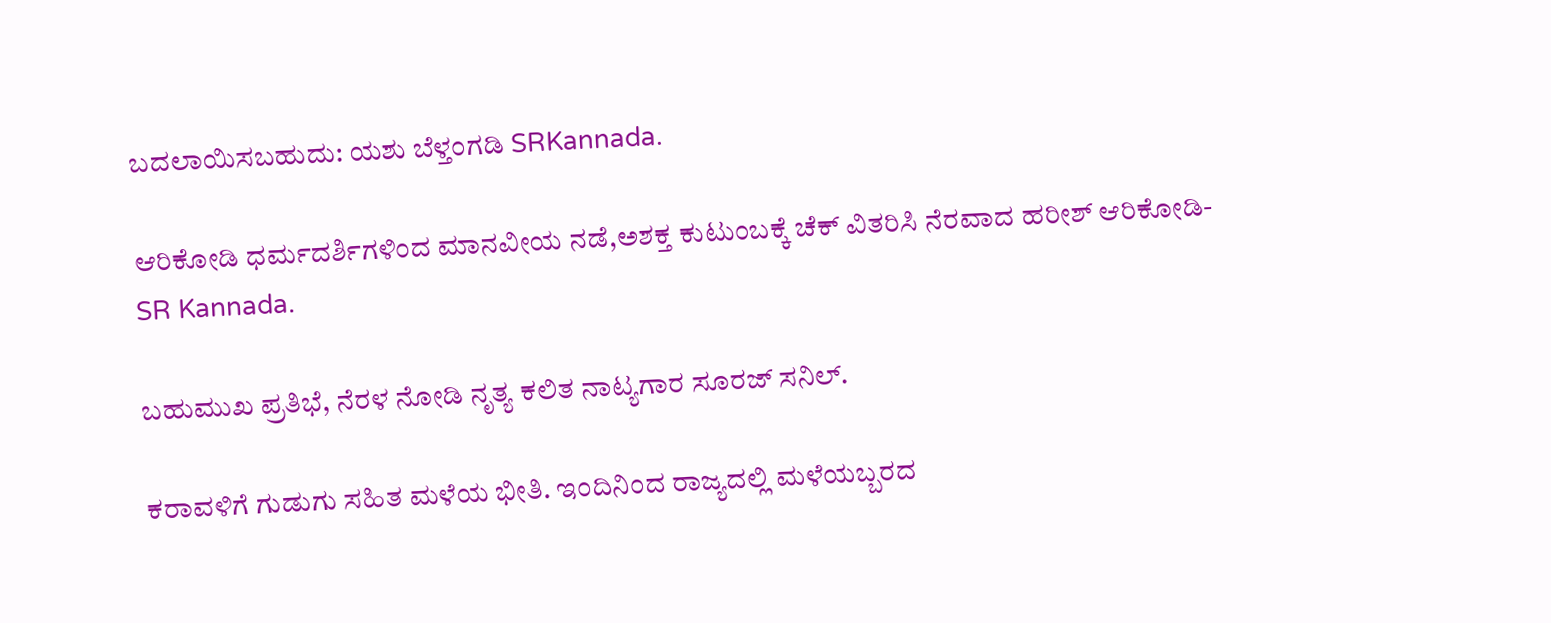ಬದಲಾಯಿಸಬಹುದು: ಯಶು ಬೆಳ್ತಂಗಡಿ SRKannada.

ಆರಿಕೋಡಿ ಧರ್ಮದರ್ಶಿಗಳಿಂದ ಮಾನವೀಯ ನಡೆ,ಅಶಕ್ತ ಕುಟುಂಬಕ್ಕೆ ಚೆಕ್ ವಿತರಿಸಿ ನೆರವಾದ ಹರೀಶ್ ಆರಿಕೋಡಿ- SR Kannada.

ಬಹುಮುಖ ಪ್ರತಿಭೆ, ನೆರಳ ನೋಡಿ ನೃತ್ಯ ಕಲಿತ ನಾಟ್ಯಗಾರ ಸೂರಜ್ ಸನಿಲ್.

ಕರಾವಳಿಗೆ ಗುಡುಗು ಸಹಿತ ಮಳೆಯ ಭೀತಿ. ಇಂದಿನಿಂದ ರಾಜ್ಯದಲ್ಲಿ ಮಳೆಯಬ್ಬರದ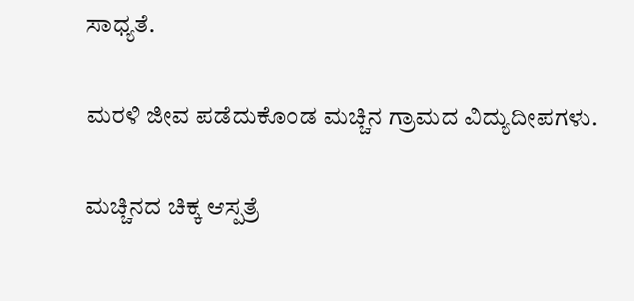ಸಾಧ್ಯತೆ.

ಮರಳಿ ಜೀವ ಪಡೆದುಕೊಂಡ ಮಚ್ಚಿನ ಗ್ರಾಮದ ವಿದ್ಯುದೀಪಗಳು.

ಮಚ್ಚಿನದ ಚಿಕ್ಕ ಆಸ್ಪತ್ರೆ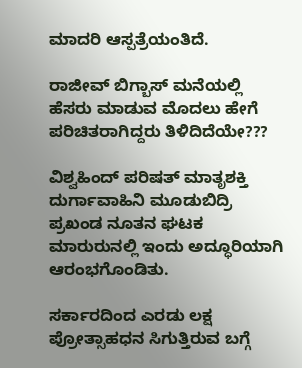ಮಾದರಿ ಆಸ್ಪತ್ರೆಯಂತಿದೆ.

ರಾಜೀವ್ ಬಿಗ್ಬಾಸ್ ಮನೆಯಲ್ಲಿ ಹೆಸರು ಮಾಡುವ ಮೊದಲು ಹೇಗೆ ಪರಿಚಿತರಾಗಿದ್ದರು ತಿಳಿದಿದೆಯೇ???

ವಿಶ್ವಹಿಂದ್ ಪರಿಷತ್ ಮಾತೃಶಕ್ತಿ ದುರ್ಗಾವಾಹಿನಿ ಮೂಡುಬಿದ್ರಿ ಪ್ರಖಂಡ ನೂತನ ಘಟಕ ಮಾರುರುನಲ್ಲಿ ಇಂದು ಅದ್ಧೂರಿಯಾಗಿ ಆರಂಭಗೊಂಡಿತು.

ಸರ್ಕಾರದಿಂದ ಎರಡು ಲಕ್ಷ ಪ್ರೋತ್ಸಾಹಧನ ಸಿಗುತ್ತಿರುವ ಬಗ್ಗೆ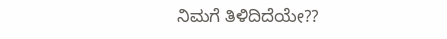ನಿಮಗೆ ತಿಳಿದಿದೆಯೇ??